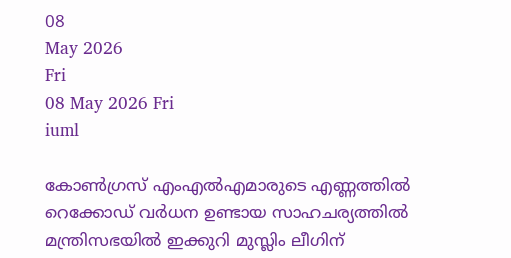08
May 2026
Fri
08 May 2026 Fri
iuml

കോണ്‍ഗ്രസ് എംഎല്‍എമാരുടെ എണ്ണത്തില്‍ റെക്കോഡ് വര്‍ധന ഉണ്ടായ സാഹചര്യത്തില്‍ മന്ത്രിസഭയില്‍ ഇക്കുറി മുസ്ലിം ലീഗിന്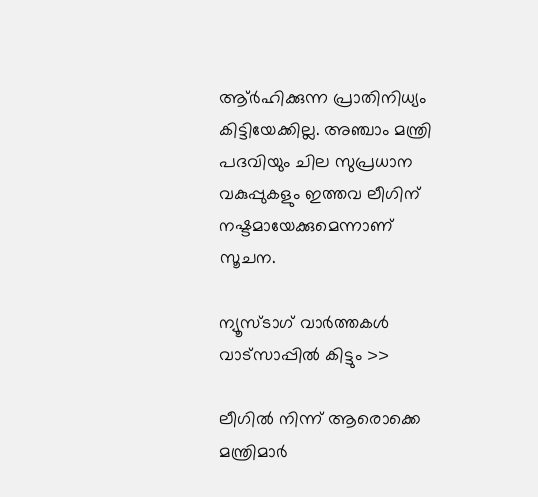ആ്ര്‍ഹിക്കുന്ന പ്രാതിനിധ്യം കിട്ടിയേക്കില്ല. അഞ്ചാം മന്ത്രി പദവിയും ചില സുപ്രധാന വകുപ്പുകളും ഇത്തവ ലീഗിന് നഷ്ടമായേക്കുമെന്നാണ് സൂചന.

ന്യൂസ്ടാഗ് വാര്‍ത്തകള്‍ വാട്‌സാപ്പില്‍ കിട്ടും >>

ലീഗില്‍ നിന്ന് ആരൊക്കെ മന്ത്രിമാര്‍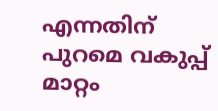എന്നതിന് പുറമെ വകുപ്പ് മാറ്റം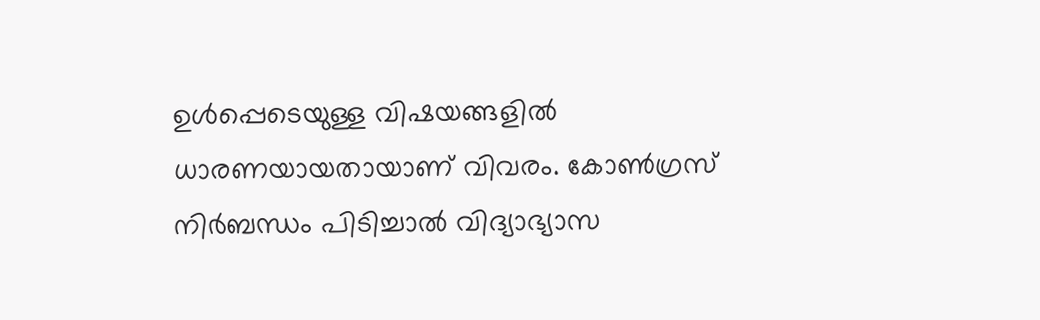ഉള്‍പ്പെടെയുള്ള വിഷയങ്ങളില്‍ ധാരണയായതായാണ് വിവരം. കോണ്‍ഗ്രസ് നിര്‍ബന്ധം പിടിച്ചാല്‍ വിദ്യാഭ്യാസ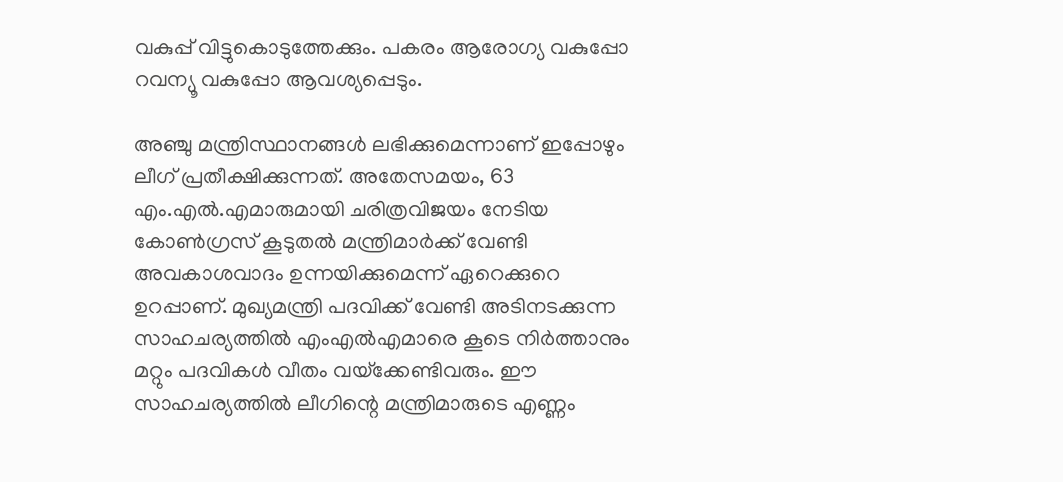വകുപ്പ് വിട്ടുകൊടുത്തേക്കും. പകരം ആരോഗ്യ വകുപ്പോ റവന്യൂ വകുപ്പോ ആവശ്യപ്പെടും.

അഞ്ചു മന്ത്രിസ്ഥാനങ്ങള്‍ ലഭിക്കുമെന്നാണ് ഇപ്പോഴും ലീഗ് പ്രതീക്ഷിക്കുന്നത്. അതേസമയം, 63 എം.എല്‍.എമാരുമായി ചരിത്രവിജയം നേടിയ കോണ്‍ഗ്രസ് കൂടുതല്‍ മന്ത്രിമാര്‍ക്ക് വേണ്ടി അവകാശവാദം ഉന്നയിക്കുമെന്ന് ഏറെക്കുറെ ഉറപ്പാണ്. മുഖ്യമന്ത്രി പദവിക്ക് വേണ്ടി അടിനടക്കുന്ന സാഹചര്യത്തില്‍ എംഎല്‍എമാരെ കൂടെ നിര്‍ത്താനും മറ്റും പദവികള്‍ വീതം വയ്‌ക്കേണ്ടിവരും. ഈ സാഹചര്യത്തില്‍ ലീഗിന്റെ മന്ത്രിമാരുടെ എണ്ണം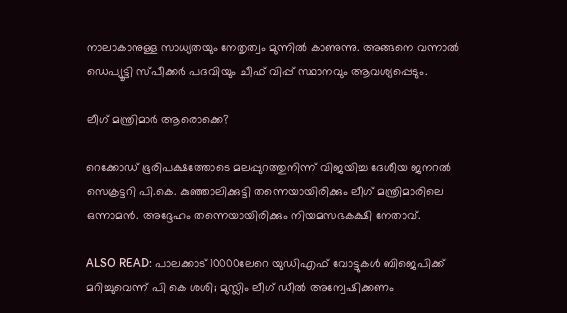നാലാകാനുള്ള സാധ്യതയും നേതൃത്വം മുന്നില്‍ കാണുന്നു. അങ്ങനെ വന്നാല്‍ ഡെപ്യൂട്ടി സ്പീക്കര്‍ പദവിയും ചീഫ് വിപ്പ് സ്ഥാനവും ആവശ്യപ്പെടും.

ലീഗ് മന്ത്രിമാര്‍ ആരൊക്കെ?

റെക്കോഡ് ഭൂരിപക്ഷത്തോടെ മലപ്പുറത്തുനിന്ന് വിജയിച്ച ദേശീയ ജനറല്‍ സെക്രട്ടറി പി.കെ. കുഞ്ഞാലിക്കുട്ടി തന്നെയായിരിക്കും ലീഗ് മന്ത്രിമാരിലെ ഒന്നാമന്‍. അദ്ദേഹം തന്നെയായിരിക്കും നിയമസഭകക്ഷി നേതാവ്.

ALSO READ: പാലക്കാട് 10000ലേറെ യുഡിഎഫ് വോട്ടുകള്‍ ബിജെപിക്ക് മറിച്ചുവെന്ന് പി കെ ശശി; മുസ്ലിം ലീഗ് ഡീല്‍ അന്വേഷിക്കണം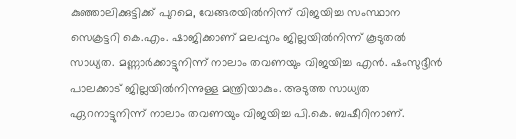കുഞ്ഞാലിക്കുട്ടിക്ക് പുറമെ, വേങ്ങരയില്‍നിന്ന് വിജയിച്ച സംസ്ഥാന സെക്രട്ടറി കെ.എം. ഷാജിക്കാണ് മലപ്പുറം ജില്ലയില്‍നിന്ന് കൂടുതല്‍ സാധ്യത. മണ്ണാര്‍ക്കാട്ടുനിന്ന് നാലാം തവണയും വിജയിച്ച എന്‍. ഷംസുദ്ദീന്‍ പാലക്കാട് ജില്ലയില്‍നിന്നുള്ള മന്ത്രിയാകും. അടുത്ത സാധ്യത ഏറനാട്ടുനിന്ന് നാലാം തവണയും വിജയിച്ച പി.കെ. ബഷീറിനാണ്.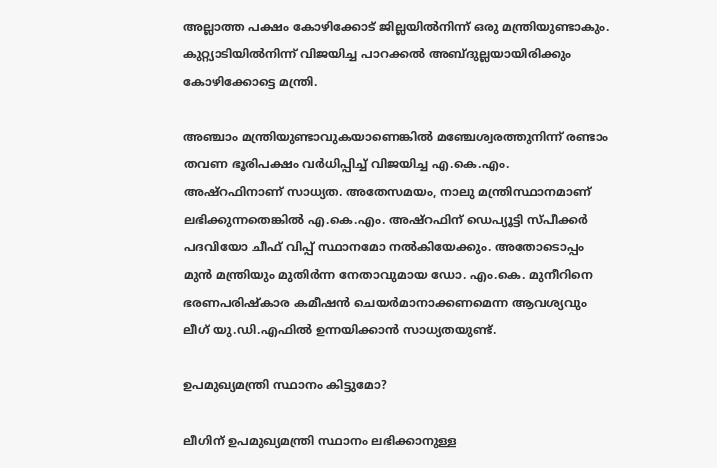അല്ലാത്ത പക്ഷം കോഴിക്കോട് ജില്ലയില്‍നിന്ന് ഒരു മന്ത്രിയുണ്ടാകും. കുറ്റ്യാടിയില്‍നിന്ന് വിജയിച്ച പാറക്കല്‍ അബ്ദുല്ലയായിരിക്കും കോഴിക്കോട്ടെ മന്ത്രി.

അഞ്ചാം മന്ത്രിയുണ്ടാവുകയാണെങ്കില്‍ മഞ്ചേശ്വരത്തുനിന്ന് രണ്ടാം തവണ ഭൂരിപക്ഷം വര്‍ധിപ്പിച്ച് വിജയിച്ച എ.കെ.എം. അഷ്‌റഫിനാണ് സാധ്യത. അതേസമയം, നാലു മന്ത്രിസ്ഥാനമാണ് ലഭിക്കുന്നതെങ്കില്‍ എ.കെ.എം. അഷ്‌റഫിന് ഡെപ്യൂട്ടി സ്പീക്കര്‍ പദവിയോ ചീഫ് വിപ്പ് സ്ഥാനമോ നല്‍കിയേക്കും. അതോടൊപ്പം മുന്‍ മന്ത്രിയും മുതിര്‍ന്ന നേതാവുമായ ഡോ. എം.കെ. മുനീറിനെ ഭരണപരിഷ്‌കാര കമീഷന്‍ ചെയര്‍മാനാക്കണമെന്ന ആവശ്യവും ലീഗ് യു.ഡി.എഫില്‍ ഉന്നയിക്കാന്‍ സാധ്യതയുണ്ട്.

ഉപമുഖ്യമന്ത്രി സ്ഥാനം കിട്ടുമോ?

ലീഗിന് ഉപമുഖ്യമന്ത്രി സ്ഥാനം ലഭിക്കാനുള്ള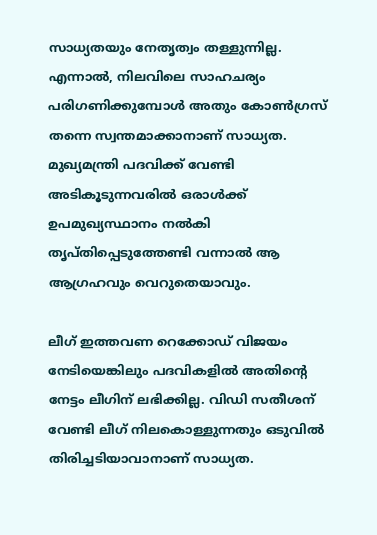സാധ്യതയും നേതൃത്വം തള്ളുന്നില്ല. എന്നാല്‍, നിലവിലെ സാഹചര്യം പരിഗണിക്കുമ്പോള്‍ അതും കോണ്‍ഗ്രസ് തന്നെ സ്വന്തമാക്കാനാണ് സാധ്യത. മുഖ്യമന്ത്രി പദവിക്ക് വേണ്ടി അടികൂടുന്നവരില്‍ ഒരാള്‍ക്ക് ഉപമുഖ്യസ്ഥാനം നല്‍കി തൃപ്തിപ്പെടുത്തേണ്ടി വന്നാല്‍ ആ ആഗ്രഹവും വെറുതെയാവും.

ലീഗ് ഇത്തവണ റെക്കോഡ് വിജയം നേടിയെങ്കിലും പദവികളില്‍ അതിന്റെ നേട്ടം ലീഗിന് ലഭിക്കില്ല. വിഡി സതീശന് വേണ്ടി ലീഗ് നിലകൊള്ളുന്നതും ഒടുവില്‍ തിരിച്ചടിയാവാനാണ് സാധ്യത.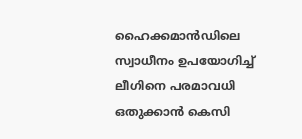ഹൈക്കമാന്‍ഡിലെ സ്വാധീനം ഉപയോഗിച്ച് ലീഗിനെ പരമാവധി ഒതുക്കാന്‍ കെസി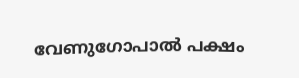വേണുഗോപാല്‍ പക്ഷം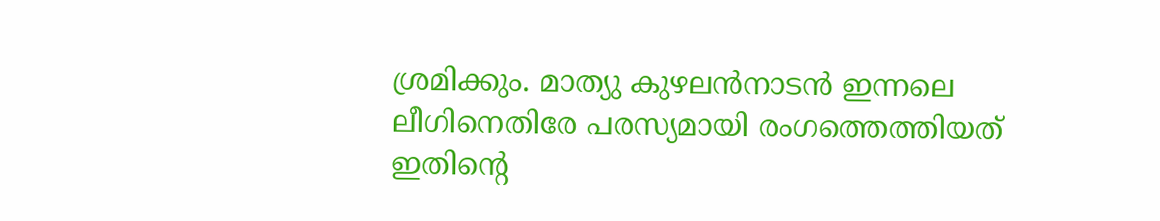ശ്രമിക്കും. മാത്യു കുഴലന്‍നാടന്‍ ഇന്നലെ ലീഗിനെതിരേ പരസ്യമായി രംഗത്തെത്തിയത് ഇതിന്റെ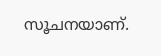സൂചനയാണ്.